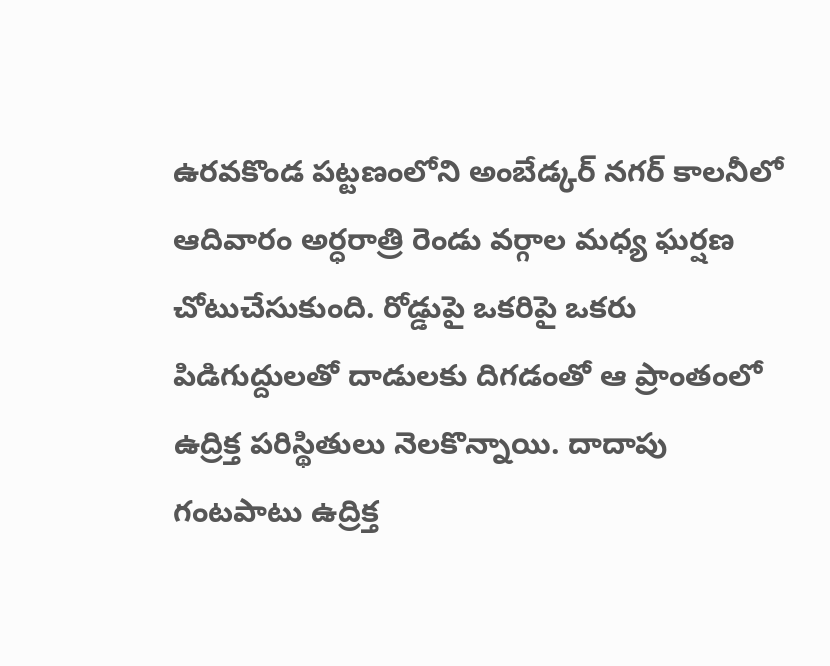ఉరవకొండ పట్టణంలోని అంబేడ్కర్ నగర్ కాలనీలో ఆదివారం అర్ధరాత్రి రెండు వర్గాల మధ్య ఘర్షణ చోటుచేసుకుంది. రోడ్డుపై ఒకరిపై ఒకరు పిడిగుద్దులతో దాడులకు దిగడంతో ఆ ప్రాంతంలో ఉద్రిక్త పరిస్థితులు నెలకొన్నాయి. దాదాపు గంటపాటు ఉద్రిక్త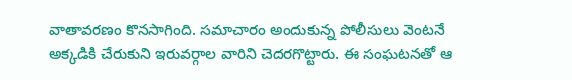వాతావరణం కొనసాగింది. సమాచారం అందుకున్న పోలీసులు వెంటనే అక్కడికి చేరుకుని ఇరువర్గాల వారిని చెదరగొట్టారు. ఈ సంఘటనతో ఆ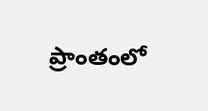ప్రాంతంలో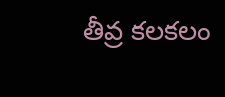తీవ్ర కలకలం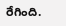రేగింది.